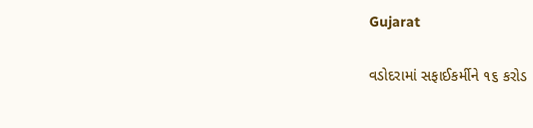Gujarat

વડોદરામાં સફાઈકર્મીને ૧૬ કરોડ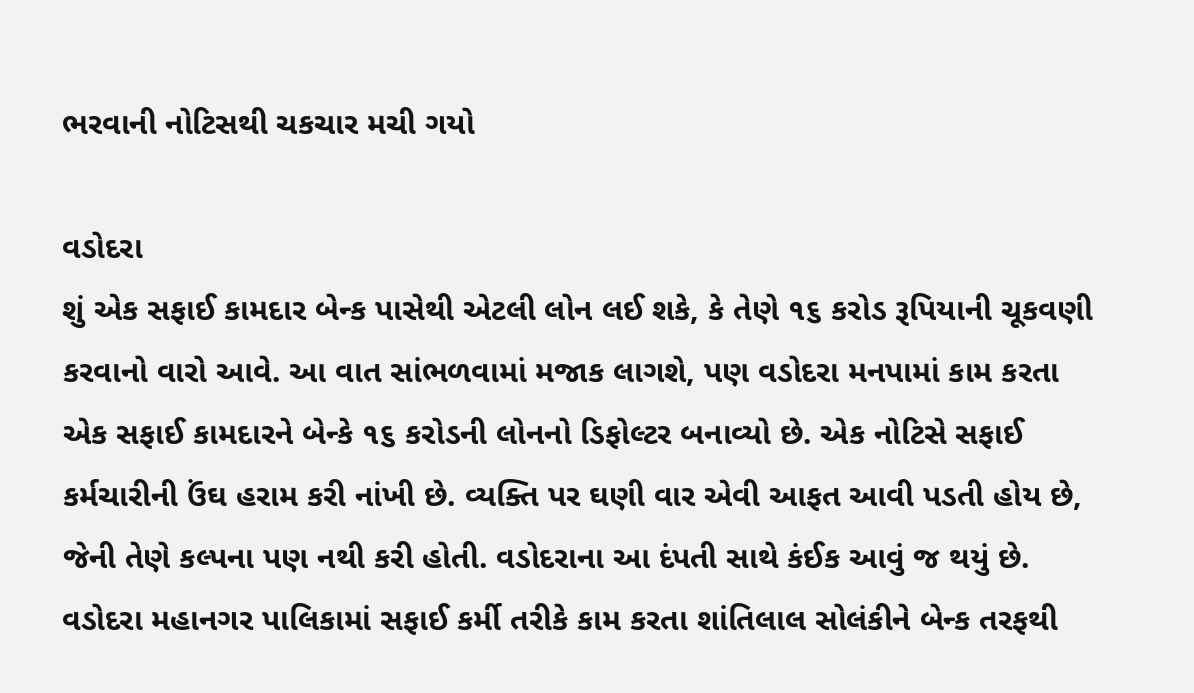ભરવાની નોટિસથી ચકચાર મચી ગયો

વડોદરા
શું એક સફાઈ કામદાર બેન્ક પાસેથી એટલી લોન લઈ શકે, કે તેણે ૧૬ કરોડ રૂપિયાની ચૂકવણી કરવાનો વારો આવે. આ વાત સાંભળવામાં મજાક લાગશે, પણ વડોદરા મનપામાં કામ કરતા એક સફાઈ કામદારને બેન્કે ૧૬ કરોડની લોનનો ડિફોલ્ટર બનાવ્યો છે. એક નોટિસે સફાઈ કર્મચારીની ઉંઘ હરામ કરી નાંખી છે. વ્યક્તિ પર ઘણી વાર એવી આફત આવી પડતી હોય છે, જેની તેણે કલ્પના પણ નથી કરી હોતી. વડોદરાના આ દંપતી સાથે કંઈક આવું જ થયું છે. વડોદરા મહાનગર પાલિકામાં સફાઈ કર્મી તરીકે કામ કરતા શાંતિલાલ સોલંકીને બેન્ક તરફથી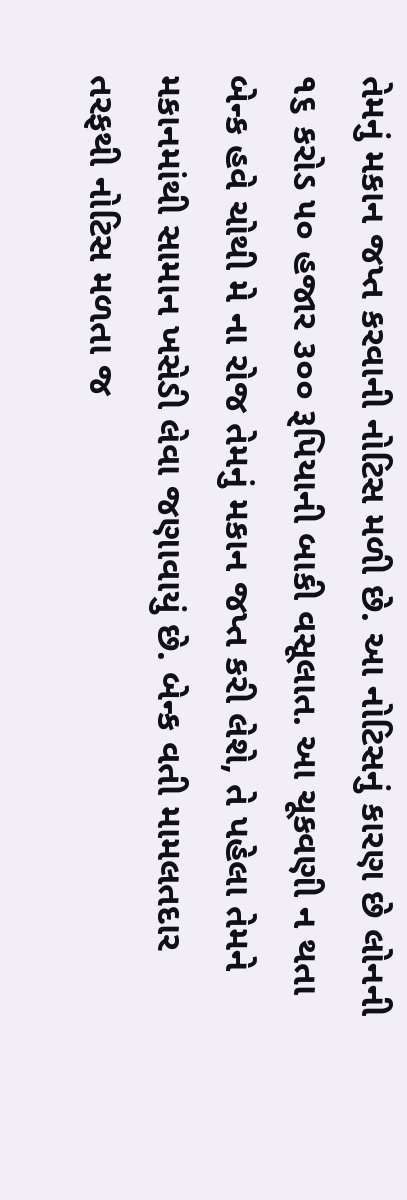તેમનું મકાન જપ્ત કરવાની નોટિસ મળી છે. આ નોટિસનું કારણ છે લોનની ૧૬ કરોડ ૫૦ હજાર ૩૦૦ રૂપિયાની બાકી વસૂલાત. આ ચૂકવણી ન થતા બેન્ક હવે ચોથી મે ના રોજ તેમનું મકાન જપ્ત કરી લેશે, તે પહેલા તેમને મકાનમાંથી સામાન ખસેડી લેવા જણાવાયું છે. બેન્ક વતી મામલતદાર તરફથી નોટિસ મળતા જ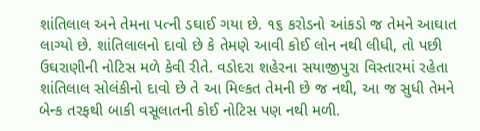શાંતિલાલ અને તેમના પત્ની ડઘાઈ ગયા છે. ૧૬ કરોડનો આંકડો જ તેમને આઘાત લાગ્યો છે. શાંતિલાલનો દાવો છે કે તેમણે આવી કોઈ લોન નથી લીધી, તો પછી ઉઘરાણીની નોટિસ મળે કેવી રીતે. વડોદરા શહેરના સયાજીપુરા વિસ્તારમાં રહેતા શાંતિલાલ સોલંકીનો દાવો છે તે આ મિલ્કત તેમની છે જ નથી, આ જ સુધી તેમને બેન્ક તરફથી બાકી વસૂલાતની કોઈ નોટિસ પણ નથી મળી.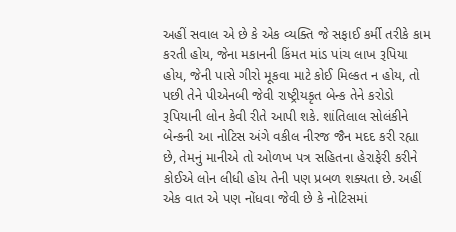અહીં સવાલ એ છે કે એક વ્યક્તિ જે સફાઈ કર્મી તરીકે કામ કરતી હોય, જેના મકાનની કિંમત માંડ પાંચ લાખ રૂપિયા હોય, જેની પાસે ગીરો મૂકવા માટે કોઈ મિલ્કત ન હોય, તો પછી તેને પીએનબી જેવી રાષ્ટ્રીયકૃત બેન્ક તેને કરોડો રૂપિયાની લોન કેવી રીતે આપી શકે. શાંતિલાલ સોલંકીને બેન્કની આ નોટિસ અંગે વકીલ નીરજ જૈન મદદ કરી રહ્યા છે, તેમનું માનીએ તો ઓળખ પત્ર સહિતના હેરાફેરી કરીને કોઈએ લોન લીધી હોય તેની પણ પ્રબળ શક્યતા છે. અહીં એક વાત એ પણ નોંધવા જેવી છે કે નોટિસમાં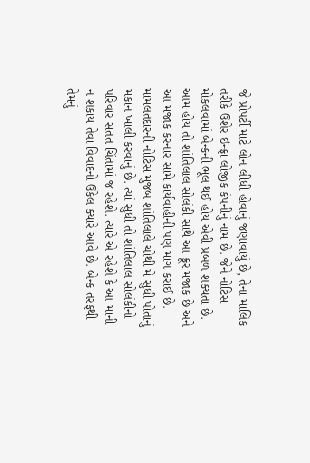જે પ્રોપર્ટી માટે લોન લીધી હોવાનું જણાવાયું છે, તેના માલિક તરીકે ઉશેર ઇન્ફ્રા લોજીક કંપનીનું નામ છે. જેને નોટિસ મોકલવામાં બેન્કની ભૂલ થઈ હોય એવી પ્રબળ શક્યતા છે. આમ હોય તો શાંતિલાલ સોલંકી સાથે આ ક્રૂર મજાક છે અને આ મજાક કરનાર સામે કાર્યવાહીની પણ માગ કરાઈ છે. મામલતદારની નોટિસ મુજબ શાંતિલાલે ચોથી મે સુધી પોતાનું મકાન ખાલી કરવાનું છે. ત્યાં સુધી તો શાંતિલાલ સોલંકીનો પરિવાર સતત ચિંતામાં જ રહેશે. ત્યારે એ રહેશે કે આ માની ન શકાય તેવા વિવાદનો ઉકેલ ક્યારે આવે છે. બેન્ક તરફથી તેમનું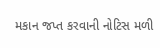મકાન જપ્ત કરવાની નોટિસ મળી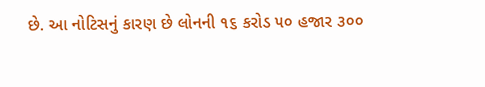છે. આ નોટિસનું કારણ છે લોનની ૧૬ કરોડ ૫૦ હજાર ૩૦૦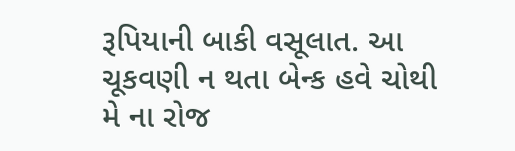રૂપિયાની બાકી વસૂલાત. આ ચૂકવણી ન થતા બેન્ક હવે ચોથી મે ના રોજ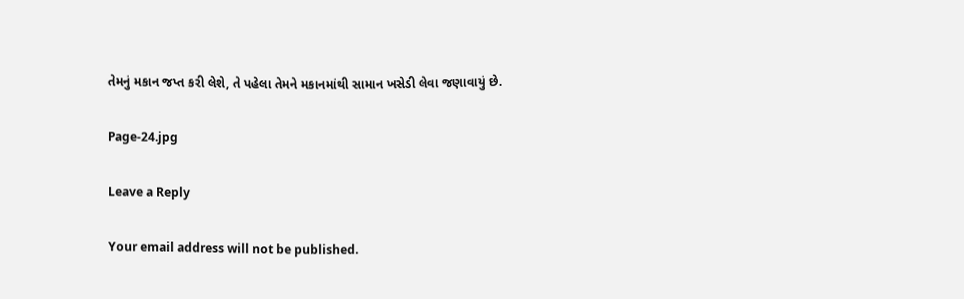તેમનું મકાન જપ્ત કરી લેશે, તે પહેલા તેમને મકાનમાંથી સામાન ખસેડી લેવા જણાવાયું છે.

Page-24.jpg

Leave a Reply

Your email address will not be published.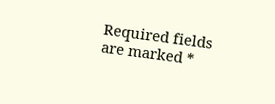Required fields are marked *